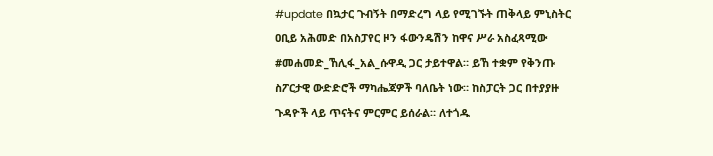#update በኳታር ጉብኝት በማድረግ ላይ የሚገኙት ጠቅላይ ምኒስትር ዐቢይ አሕመድ በአስፓየር ዞን ፋውንዴሽን ከዋና ሥራ አስፈጻሚው #መሐመድ_ኸሊፋ_አል_ሱዋዲ ጋር ታይተዋል። ይኸ ተቋም የቅንጡ ስፖርታዊ ውድድሮች ማካሔጃዎች ባለቤት ነው። ከስፓርት ጋር በተያያዙ ጉዳዮች ላይ ጥናትና ምርምር ይሰራል። ለተጎዱ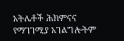አትሌቶች ሕክምናና የማገገሚያ አገልግሎትም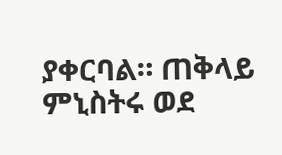ያቀርባል። ጠቅላይ ምኒስትሩ ወደ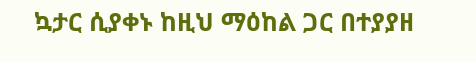ኳታር ሲያቀኑ ከዚህ ማዕከል ጋር በተያያዘ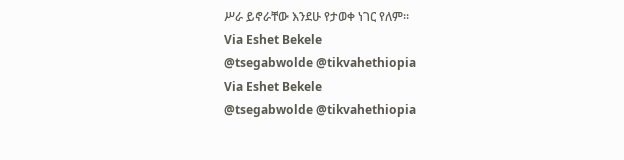ሥራ ይኖራቸው እንደሁ የታወቀ ነገር የለም።
Via Eshet Bekele
@tsegabwolde @tikvahethiopia
Via Eshet Bekele
@tsegabwolde @tikvahethiopia